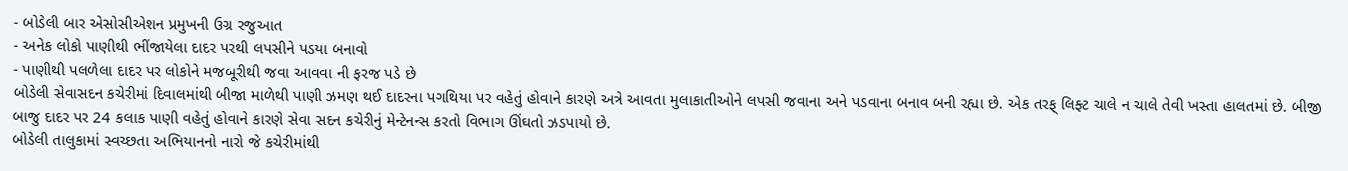- બોડેલી બાર એસોસીએશન પ્રમુખની ઉગ્ર રજુઆત
- અનેક લોકો પાણીથી ભીંજાયેલા દાદર પરથી લપસીને પડયા બનાવો
- પાણીથી પલળેલા દાદર પર લોકોને મજબૂરીથી જવા આવવા ની ફરજ પડે છે
બોડેલી સેવાસદન કચેરીમાં દિવાલમાંથી બીજા માળેથી પાણી ઝમણ થઈ દાદરના પગથિયા પર વહેતું હોવાને કારણે અત્રે આવતા મુલાકાતીઓને લપસી જવાના અને પડવાના બનાવ બની રહ્યા છે. એક તરફ્ લિફ્ટ ચાલે ન ચાલે તેવી ખસ્તા હાલતમાં છે. બીજી બાજુ દાદર પર 24 કલાક પાણી વહેતું હોવાને કારણે સેવા સદન કચેરીનું મેન્ટેનન્સ કરતો વિભાગ ઊંઘતો ઝડપાયો છે.
બોડેલી તાલુકામાં સ્વચ્છતા અભિયાનનો નારો જે કચેરીમાંથી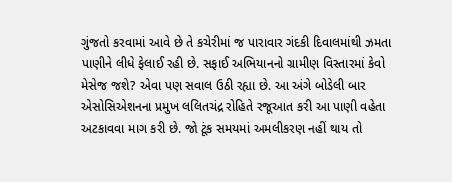ગુંજતો કરવામાં આવે છે તે કચેરીમાં જ પારાવાર ગંદકી દિવાલમાંથી ઝમતા પાણીને લીધે ફેલાઈ રહી છે. સફાઈ અભિયાનનો ગ્રામીણ વિસ્તારમાં કેવો મેસેજ જશે? એવા પણ સવાલ ઉઠી રહ્યા છે. આ અંગે બોડેલી બાર એસોસિએશનના પ્રમુખ લલિતચંદ્ર રોહિતે રજૂઆત કરી આ પાણી વહેતા અટકાવવા માગ કરી છે. જો ટૂંક સમયમાં અમલીકરણ નહીં થાય તો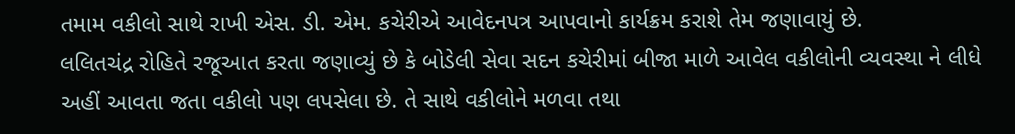તમામ વકીલો સાથે રાખી એસ. ડી. એમ. કચેરીએ આવેદનપત્ર આપવાનો કાર્યક્રમ કરાશે તેમ જણાવાયું છે.
લલિતચંદ્ર રોહિતે રજૂઆત કરતા જણાવ્યું છે કે બોડેલી સેવા સદન કચેરીમાં બીજા માળે આવેલ વકીલોની વ્યવસ્થા ને લીધે અહીં આવતા જતા વકીલો પણ લપસેલા છે. તે સાથે વકીલોને મળવા તથા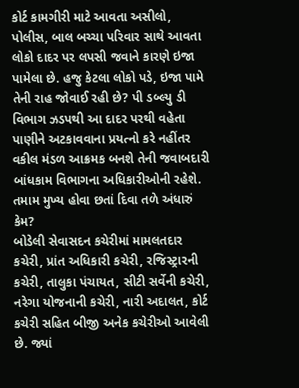કોર્ટ કામગીરી માટે આવતા અસીલો, પોલીસ, બાલ બચ્ચા પરિવાર સાથે આવતા લોકો દાદર પર લપસી જવાને કારણે ઇજા પામેલા છે. હજુ કેટલા લોકો પડે, ઇજા પામે તેની રાહ જોવાઈ રહી છે? પી ડબ્લ્યુ ડી વિભાગ ઝડપથી આ દાદર પરથી વહેતા પાણીને અટકાવવાના પ્રયત્નો કરે નહીંતર વકીલ મંડળ આક્રમક બનશે તેની જવાબદારી બાંધકામ વિભાગના અધિકારીઓની રહેશે.
તમામ મુખ્ય હોવા છતાં દિવા તળે અંધારું કેમ?
બોડેલી સેવાસદન કચેરીમાં મામલતદાર કચેરી, પ્રાંત અધિકારી કચેરી, રજિસ્ટ્રારની કચેરી, તાલુકા પંચાયત, સીટી સર્વેની કચેરી, નરેગા યોજનાની કચેરી, નારી અદાલત, કોર્ટ કચેરી સહિત બીજી અનેક કચેરીઓ આવેલી છે. જ્યાં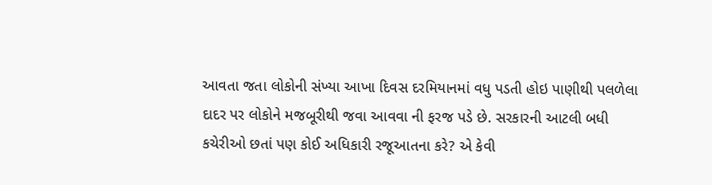આવતા જતા લોકોની સંખ્યા આખા દિવસ દરમિયાનમાં વધુ પડતી હોઇ પાણીથી પલળેલા દાદર પર લોકોને મજબૂરીથી જવા આવવા ની ફરજ પડે છે. સરકારની આટલી બધી કચેરીઓ છતાં પણ કોઈ અધિકારી રજૂઆતના કરે? એ કેવી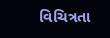વિચિત્રતા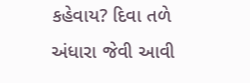કહેવાય? દિવા તળે અંધારા જેવી આવી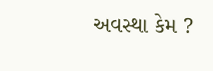અવસ્થા કેમ ?